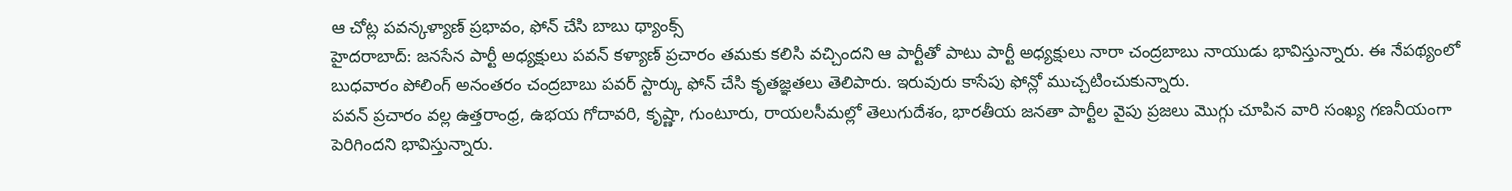ఆ చోట్ల పవన్కళ్యాణ్ ప్రభావం, ఫోన్ చేసి బాబు థ్యాంక్స్
హైదరాబాద్: జనసేన పార్టీ అధ్యక్షులు పవన్ కళ్యాణ్ ప్రచారం తమకు కలిసి వచ్చిందని ఆ పార్టీతో పాటు పార్టీ అధ్యక్షులు నారా చంద్రబాబు నాయుడు భావిస్తున్నారు. ఈ నేపథ్యంలో బుధవారం పోలింగ్ అనంతరం చంద్రబాబు పవర్ స్టార్కు ఫోన్ చేసి కృతజ్ఞతలు తెలిపారు. ఇరువురు కాసేపు ఫోన్లో ముచ్చటించుకున్నారు.
పవన్ ప్రచారం వల్ల ఉత్తరాంధ్ర, ఉభయ గోదావరి, కృష్ణా, గుంటూరు, రాయలసీమల్లో తెలుగుదేశం, భారతీయ జనతా పార్టీల వైపు ప్రజలు మొగ్గు చూపిన వారి సంఖ్య గణనీయంగా పెరిగిందని భావిస్తున్నారు.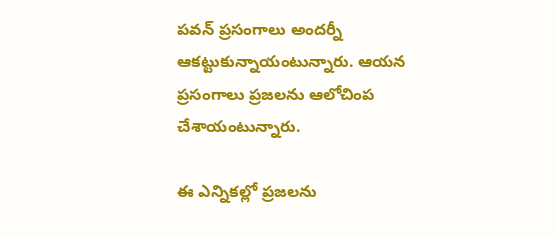పవన్ ప్రసంగాలు అందర్నీ ఆకట్టుకున్నాయంటున్నారు. ఆయన ప్రసంగాలు ప్రజలను ఆలోచింప చేశాయంటున్నారు.

ఈ ఎన్నికల్లో ప్రజలను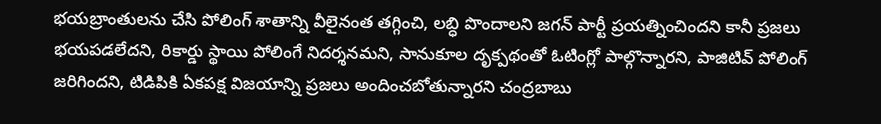భయబ్రాంతులను చేసి పోలింగ్ శాతాన్ని వీలైనంత తగ్గించి, లబ్ధి పొందాలని జగన్ పార్టీ ప్రయత్నించిందని కానీ ప్రజలు భయపడలేదని, రికార్డు స్థాయి పోలింగే నిదర్శనమని, సానుకూల దృక్పథంతో ఓటింగ్లో పాల్గొన్నారని, పాజిటివ్ పోలింగ్ జరిగిందని, టిడిపికి ఏకపక్ష విజయాన్ని ప్రజలు అందించబోతున్నారని చంద్రబాబు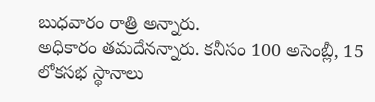బుధవారం రాత్రి అన్నారు.
అధికారం తమదేనన్నారు. కనీసం 100 అసెంబ్లీ, 15 లోకసభ స్థానాలు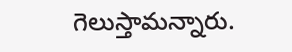గెలుస్తామన్నారు.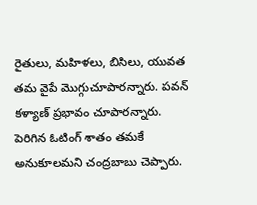రైతులు, మహిళలు, బిసిలు, యువత తమ వైపే మొగ్గుచూపారన్నారు. పవన్ కళ్యాణ్ ప్రభావం చూపారన్నారు. పెరిగిన ఓటింగ్ శాతం తమకే అనుకూలమని చంద్రబాబు చెప్పారు.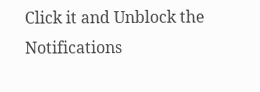Click it and Unblock the Notifications